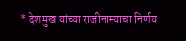* देशमुख यांच्या राजीनाम्याचा निर्णय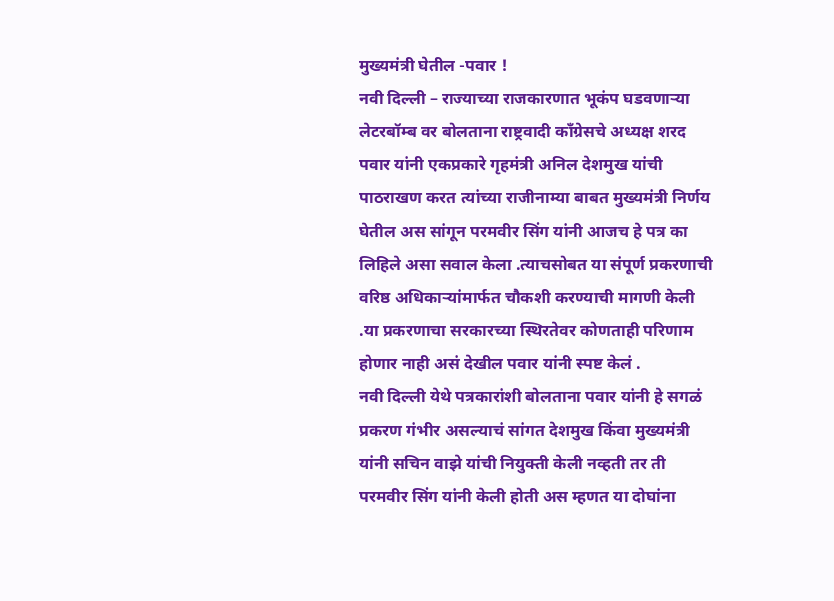मुख्यमंत्री घेतील -पवार !
नवी दिल्ली – राज्याच्या राजकारणात भूकंप घडवणाऱ्या लेटरबॉम्ब वर बोलताना राष्ट्रवादी कॉंग्रेसचे अध्यक्ष शरद पवार यांनी एकप्रकारे गृहमंत्री अनिल देशमुख यांची पाठराखण करत त्यांच्या राजीनाम्या बाबत मुख्यमंत्री निर्णय घेतील अस सांगून परमवीर सिंग यांनी आजच हे पत्र का लिहिले असा सवाल केला .त्याचसोबत या संपूर्ण प्रकरणाची वरिष्ठ अधिकाऱ्यांमार्फत चौकशी करण्याची मागणी केली .या प्रकरणाचा सरकारच्या स्थिरतेवर कोणताही परिणाम होणार नाही असं देखील पवार यांनी स्पष्ट केलं .
नवी दिल्ली येथे पत्रकारांशी बोलताना पवार यांनी हे सगळं प्रकरण गंभीर असल्याचं सांगत देशमुख किंवा मुख्यमंत्री यांनी सचिन वाझे यांची नियुक्ती केली नव्हती तर ती परमवीर सिंग यांनी केली होती अस म्हणत या दोघांना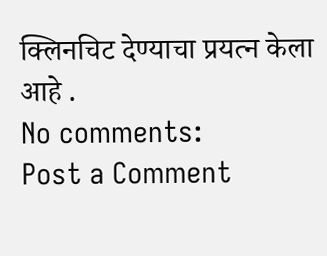क्लिनचिट देण्याचा प्रयत्न केला आहे .
No comments:
Post a Comment